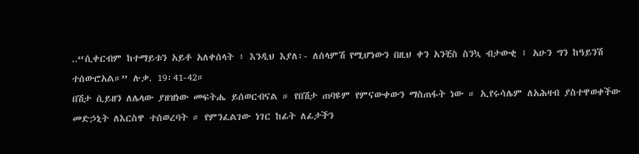..“ሲቀርብም ከተማይቱን አይቶ አለቀሰላት ፥ እንዲህ እያለ፡- ለሰላምሽ የሚሆነውን በዚህ ቀን አንቺስ ስንኳ ብታውቂ ፤ አሁን ግን ከዓይንሽ ተሰውሮአል።” ሉቃ. 19፡41-42።
በሽታ ሲይዘን ለሌላው ያዘዝነው መፍትሔ ይሰወርብናል ። የበሽታ ጠባዩም የምናውቀውን ማስጠፋት ነው ። ኢየሩሳሌም ለአሕዛብ ያስተዋወቀችው መድኃኒት ለእርስዋ ተሰወረባት ። የምንፈልገው ነገር ከፊት ለፊታችን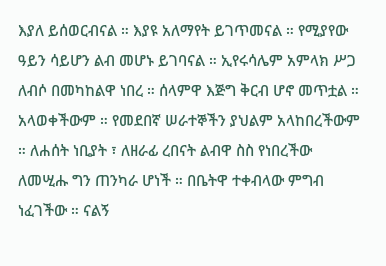እያለ ይሰወርብናል ። እያዩ አለማየት ይገጥመናል ። የሚያየው ዓይን ሳይሆን ልብ መሆኑ ይገባናል ። ኢየሩሳሌም አምላክ ሥጋ ለብሶ በመካከልዋ ነበረ ። ሰላምዋ እጅግ ቅርብ ሆኖ መጥቷል ። አላወቀችውም ። የመደበኛ ሠራተኞችን ያህልም አላከበረችውም ። ለሐሰት ነቢያት ፣ ለዘራፊ ረበናት ልብዋ ስስ የነበረችው ለመሢሑ ግን ጠንካራ ሆነች ። በቤትዋ ተቀብላው ምግብ ነፈገችው ። ናልኝ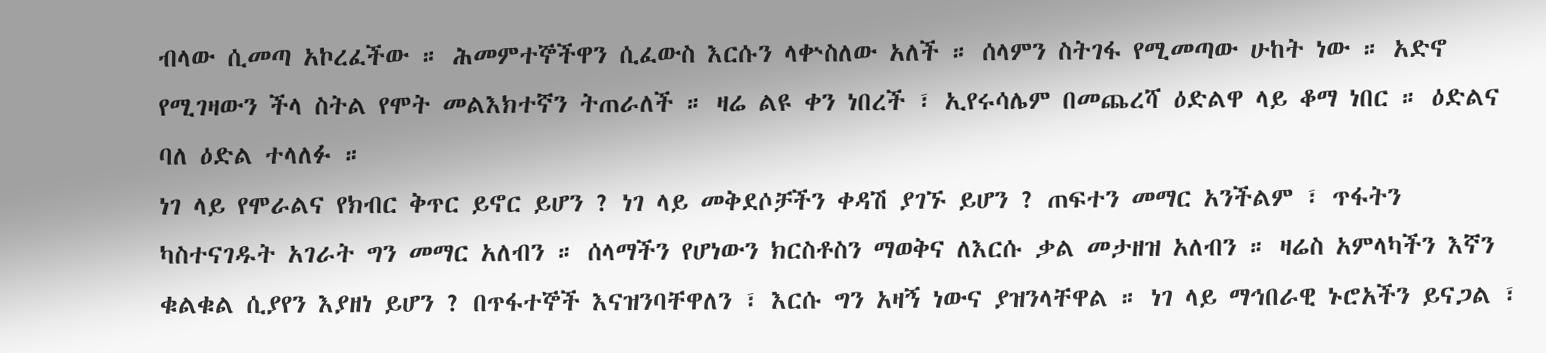ብላው ሲመጣ አኮረፈችው ። ሕመምተኞችዋን ሲፈውስ እርሱን ላቍስለው አለች ። ሰላምን ስትገፋ የሚመጣው ሁከት ነው ። አድኖ የሚገዛውን ችላ ስትል የሞት መልእክተኛን ትጠራለች ። ዛሬ ልዩ ቀን ነበረች ፣ ኢየሩሳሌም በመጨረሻ ዕድልዋ ላይ ቆማ ነበር ። ዕድልና ባለ ዕድል ተላለፉ ።
ነገ ላይ የሞራልና የክብር ቅጥር ይኖር ይሆን ? ነገ ላይ መቅደሶቻችን ቀዳሽ ያገኙ ይሆን ? ጠፍተን መማር አንችልም ፣ ጥፋትን ካስተናገዱት አገራት ግን መማር አለብን ። ሰላማችን የሆነውን ክርስቶስን ማወቅና ለእርሱ ቃል መታዘዝ አለብን ። ዛሬስ አምላካችን እኛን ቁልቁል ሲያየን እያዘነ ይሆን ? በጥፋተኞች እናዝንባቸዋለን ፣ እርሱ ግን አዛኝ ነውና ያዝንላቸዋል ። ነገ ላይ ማኅበራዊ ኑሮአችን ይናጋል ፣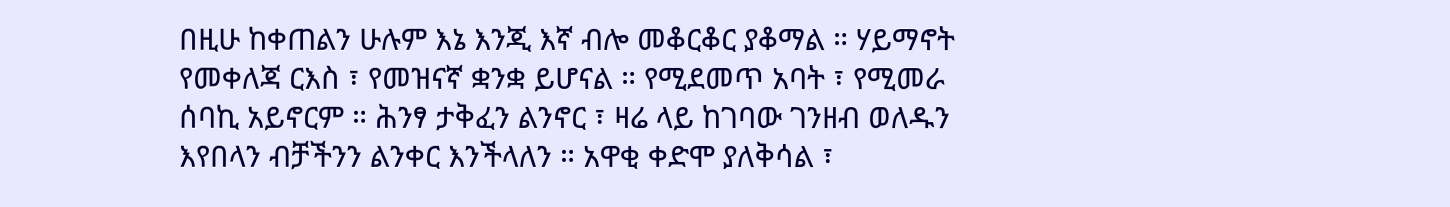በዚሁ ከቀጠልን ሁሉም እኔ እንጂ እኛ ብሎ መቆርቆር ያቆማል ። ሃይማኖት የመቀለጃ ርእስ ፣ የመዝናኛ ቋንቋ ይሆናል ። የሚደመጥ አባት ፣ የሚመራ ሰባኪ አይኖርም ። ሕንፃ ታቅፈን ልንኖር ፣ ዛሬ ላይ ከገባው ገንዘብ ወለዱን እየበላን ብቻችንን ልንቀር እንችላለን ። አዋቂ ቀድሞ ያለቅሳል ፣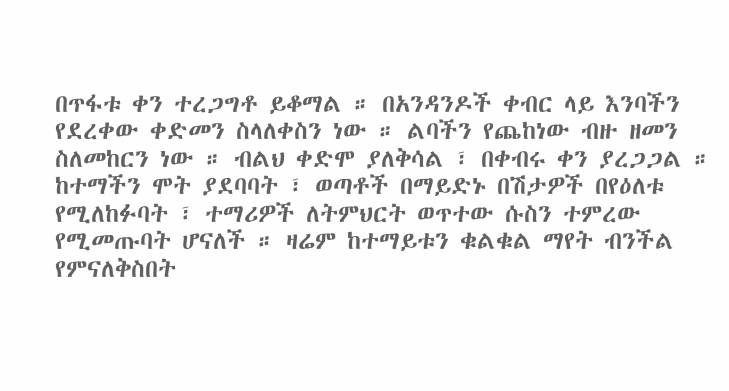በጥፋቱ ቀን ተረጋግቶ ይቆማል ። በአንዳንዶች ቀብር ላይ እንባችን የደረቀው ቀድመን ስላለቀስን ነው ። ልባችን የጨከነው ብዙ ዘመን ስለመከርን ነው ። ብልህ ቀድሞ ያለቅሳል ፣ በቀብሩ ቀን ያረጋጋል ። ከተማችን ሞት ያደባባት ፣ ወጣቶች በማይድኑ በሽታዎች በየዕለቱ የሚለከፉባት ፣ ተማሪዎች ለትምህርት ወጥተው ሱስን ተምረው የሚመጡባት ሆናለች ። ዛሬም ከተማይቱን ቁልቁል ማየት ብንችል የምናለቅስበት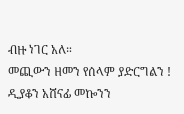ብዙ ነገር አለ።
መጪውን ዘመን የሰላም ያድርግልን !
ዲያቆን አሸናፊ መኰንን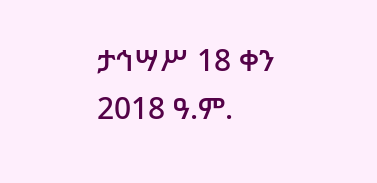ታኅሣሥ 18 ቀን 2018 ዓ.ም.